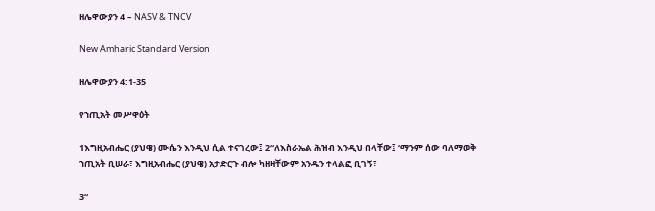ዘሌዋውያን 4 – NASV & TNCV

New Amharic Standard Version

ዘሌዋውያን 4:1-35

የኀጢአት መሥዋዕት

1እግዚአብሔር (ያህዌ) ሙሴን እንዲህ ሲል ተናገረው፤ 2“ለእስራኤል ሕዝብ እንዲህ በላቸው፤ ‘ማንም ሰው ባለማወቅ ኀጢአት ቢሠራ፣ እግዚአብሔር (ያህዌ) አታድርጉ ብሎ ካዘዛቸውም አንዱን ተላልፎ ቢገኝ፣

3“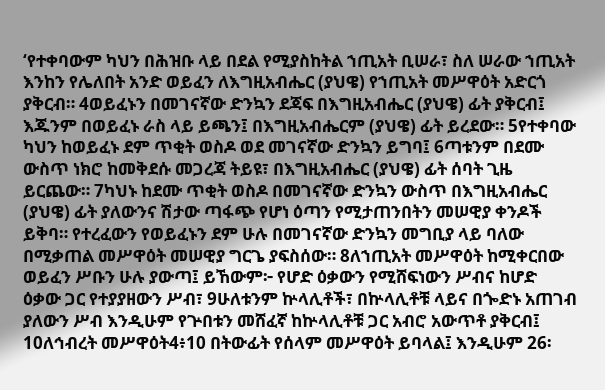‘የተቀባውም ካህን በሕዝቡ ላይ በደል የሚያስከትል ኀጢአት ቢሠራ፣ ስለ ሠራው ኀጢአት እንከን የሌለበት አንድ ወይፈን ለእግዚአብሔር (ያህዌ) የኀጢአት መሥዋዕት አድርጎ ያቅርብ። 4ወይፈኑን በመገናኛው ድንኳን ደጃፍ በእግዚአብሔር (ያህዌ) ፊት ያቅርብ፤ እጁንም በወይፈኑ ራስ ላይ ይጫን፤ በእግዚአብሔርም (ያህዌ) ፊት ይረደው። 5የተቀባው ካህን ከወይፈኑ ደም ጥቂት ወስዶ ወደ መገናኛው ድንኳን ይግባ፤ 6ጣቱንም በደሙ ውስጥ ነክሮ ከመቅደሱ መጋረጃ ትይዩ፣ በእግዚአብሔር (ያህዌ) ፊት ሰባት ጊዜ ይርጨው። 7ካህኑ ከደሙ ጥቂት ወስዶ በመገናኛው ድንኳን ውስጥ በእግዚአብሔር (ያህዌ) ፊት ያለውንና ሽታው ጣፋጭ የሆነ ዕጣን የሚታጠንበትን መሠዊያ ቀንዶች ይቅባ። የተረፈውን የወይፈኑን ደም ሁሉ በመገናኛው ድንኳን መግቢያ ላይ ባለው በሚቃጠል መሥዋዕት መሠዊያ ግርጌ ያፍስሰው። 8ለኀጢአት መሥዋዕት ከሚቀርበው ወይፈን ሥቡን ሁሉ ያውጣ፤ ይኸውም፦ የሆድ ዕቃውን የሚሸፍነውን ሥብና ከሆድ ዕቃው ጋር የተያያዘውን ሥብ፣ 9ሁለቱንም ኵላሊቶች፣ በኵላሊቶቹ ላይና በጐድኑ አጠገብ ያለውን ሥብ እንዲሁም የጕበቱን መሸፈኛ ከኵላሊቶቹ ጋር አብሮ አውጥቶ ያቅርብ፤ 10ለኅብረት መሥዋዕት4፥10 በትውፊት የሰላም መሥዋዕት ይባላል፤ እንዲሁም 26፡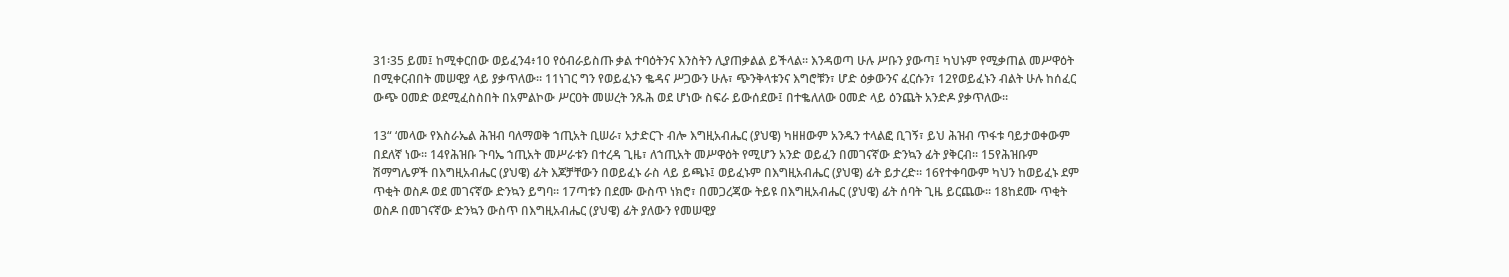31፡35 ይመ፤ ከሚቀርበው ወይፈን4፥10 የዕብራይስጡ ቃል ተባዕትንና እንስትን ሊያጠቃልል ይችላል። እንዳወጣ ሁሉ ሥቡን ያውጣ፤ ካህኑም የሚቃጠል መሥዋዕት በሚቀርብበት መሠዊያ ላይ ያቃጥለው። 11ነገር ግን የወይፈኑን ቈዳና ሥጋውን ሁሉ፣ ጭንቅላቱንና እግሮቹን፣ ሆድ ዕቃውንና ፈርሱን፣ 12የወይፈኑን ብልት ሁሉ ከሰፈር ውጭ ዐመድ ወደሚፈስስበት በአምልኮው ሥርዐት መሠረት ንጹሕ ወደ ሆነው ስፍራ ይውሰደው፤ በተቈለለው ዐመድ ላይ ዕንጨት አንድዶ ያቃጥለው።

13“ ‘መላው የእስራኤል ሕዝብ ባለማወቅ ኀጢአት ቢሠራ፣ አታድርጉ ብሎ እግዚአብሔር (ያህዌ) ካዘዘውም አንዱን ተላልፎ ቢገኝ፣ ይህ ሕዝብ ጥፋቱ ባይታወቀውም በደለኛ ነው። 14የሕዝቡ ጉባኤ ኀጢአት መሥራቱን በተረዳ ጊዜ፣ ለኀጢአት መሥዋዕት የሚሆን አንድ ወይፈን በመገናኛው ድንኳን ፊት ያቅርብ። 15የሕዝቡም ሽማግሌዎች በእግዚአብሔር (ያህዌ) ፊት እጆቻቸውን በወይፈኑ ራስ ላይ ይጫኑ፤ ወይፈኑም በእግዚአብሔር (ያህዌ) ፊት ይታረድ። 16የተቀባውም ካህን ከወይፈኑ ደም ጥቂት ወስዶ ወደ መገናኛው ድንኳን ይግባ። 17ጣቱን በደሙ ውስጥ ነክሮ፣ በመጋረጃው ትይዩ በእግዚአብሔር (ያህዌ) ፊት ሰባት ጊዜ ይርጨው። 18ከደሙ ጥቂት ወስዶ በመገናኛው ድንኳን ውስጥ በእግዚአብሔር (ያህዌ) ፊት ያለውን የመሠዊያ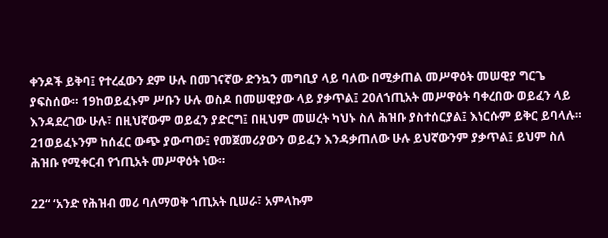ቀንዶች ይቅባ፤ የተረፈውን ደም ሁሉ በመገናኛው ድንኳን መግቢያ ላይ ባለው በሚቃጠል መሥዋዕት መሠዊያ ግርጌ ያፍስሰው። 19ከወይፈኑም ሥቡን ሁሉ ወስዶ በመሠዊያው ላይ ያቃጥል፤ 20ለኀጢአት መሥዋዕት ባቀረበው ወይፈን ላይ እንዳደረገው ሁሉ፣ በዚህኛውም ወይፈን ያድርግ፤ በዚህም መሠረት ካህኑ ስለ ሕዝቡ ያስተሰርያል፤ እነርሱም ይቅር ይባላሉ። 21ወይፈኑንም ከሰፈር ውጭ ያውጣው፤ የመጀመሪያውን ወይፈን እንዳቃጠለው ሁሉ ይህኛውንም ያቃጥል፤ ይህም ስለ ሕዝቡ የሚቀርብ የኀጢአት መሥዋዕት ነው።

22“ ‘አንድ የሕዝብ መሪ ባለማወቅ ኀጢአት ቢሠራ፣ አምላኩም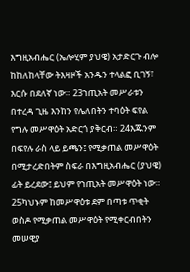እግዚአብሔር (ኤሎሂም ያህዌ) አታድርጉ ብሎ ከከለከላቸው ትእዛዞች አንዱን ተላልፎ ቢገኝ፣ እርሱ በደለኛ ነው። 23ኀጢአት መሥራቱን በተረዳ ጊዜ እንከን የሌለበትን ተባዕት ፍየል የግሉ መሥዋዕት አድርጎ ያቅርብ። 24እጁንም በፍየሉ ራስ ላይ ይጫን፤ የሚቃጠል መሥዋዕት በሚታረድበትም ስፍራ በእግዚአብሔር (ያህዌ) ፊት ይረደው፤ ይህም የኀጢአት መሥዋዕት ነው። 25ካህኑም ከመሥዋዕቱ ደም በጣቱ ጥቂት ወስዶ የሚቃጠል መሥዋዕት የሚቀርብበትን መሠዊያ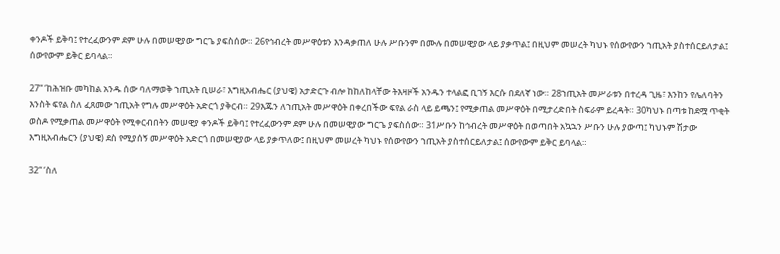ቀንዶች ይቅባ፤ የተረፈውንም ደም ሁሉ በመሠዊያው ግርጌ ያፍስሰው። 26የኅብረት መሥዋዕቱን እንዳቃጠለ ሁሉ ሥቡንም በሙሉ በመሠዊያው ላይ ያቃጥል፤ በዚህም መሠረት ካህኑ የሰውየውን ኀጢአት ያስተሰርይለታል፤ ሰውየውም ይቅር ይባላል።

27“ ‘ከሕዝቡ መካከል አንዱ ሰው ባለማወቅ ኀጢአት ቢሠራ፣ እግዚአብሔር (ያህዌ) አታድርጉ ብሎ ከከለከላቸው ትእዛዞች አንዱን ተላልፎ ቢገኝ እርሱ በደለኛ ነው። 28ኀጢአት መሥራቱን በተረዳ ጊዜ፣ እንከን የሌለባትን እንስት ፍየል ስለ ፈጸመው ኀጢአት የግሉ መሥዋዕት አድርጎ ያቅርብ። 29እጁን ለኀጢአት መሥዋዕት በቀረበችው ፍየል ራስ ላይ ይጫን፤ የሚቃጠል መሥዋዕት በሚታረድበት ስፍራም ይረዳት። 30ካህኑ በጣቱ ከደሟ ጥቂት ወስዶ የሚቃጠል መሥዋዕት የሚቀርብበትን መሠዊያ ቀንዶች ይቅባ፤ የተረፈውንም ደም ሁሉ በመሠዊያው ግርጌ ያፍስሰው። 31ሥቡን ከኅብረት መሥዋዕት በወጣበት አኳኋን ሥቡን ሁሉ ያውጣ፤ ካህኑም ሽታው እግዚአብሔርን (ያህዌ) ደስ የሚያሰኝ መሥዋዕት አድርጎ በመሠዊያው ላይ ያቃጥለው፤ በዚህም መሠረት ካህኑ የሰውየውን ኀጢአት ያስተሰርይለታል፤ ሰውየውም ይቅር ይባላል።

32“ ‘ስለ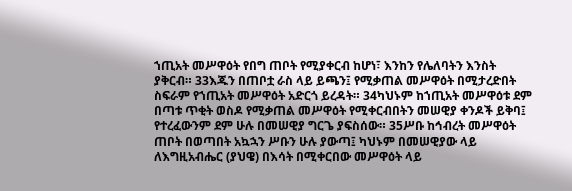ኀጢአት መሥዋዕት የበግ ጠቦት የሚያቀርብ ከሆነ፣ እንከን የሌለባትን እንስት ያቅርብ። 33እጁን በጠቦቷ ራስ ላይ ይጫን፤ የሚቃጠል መሥዋዕት በሚታረድበት ስፍራም የኀጢአት መሥዋዕት አድርጎ ይረዳት። 34ካህኑም ከኀጢአት መሥዋዕቱ ደም በጣቱ ጥቂት ወስዶ የሚቃጠል መሥዋዕት የሚቀርብበትን መሠዊያ ቀንዶች ይቅባ፤ የተረፈውንም ደም ሁሉ በመሠዊያ ግርጌ ያፍስሰው። 35ሥቡ ከኅብረት መሥዋዕት ጠቦት በወጣበት አኳኋን ሥቡን ሁሉ ያውጣ፤ ካህኑም በመሠዊያው ላይ ለእግዚአብሔር (ያህዌ) በእሳት በሚቀርበው መሥዋዕት ላይ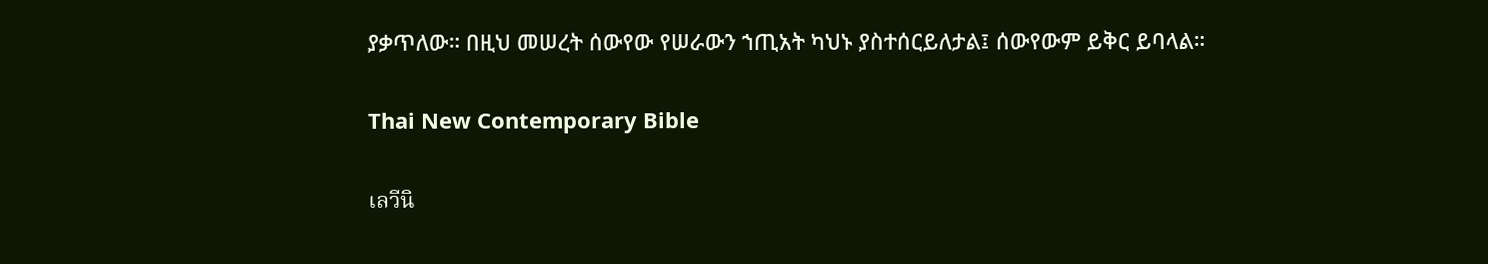ያቃጥለው። በዚህ መሠረት ሰውየው የሠራውን ኀጢአት ካህኑ ያስተሰርይለታል፤ ሰውየውም ይቅር ይባላል።

Thai New Contemporary Bible

เลวีนิ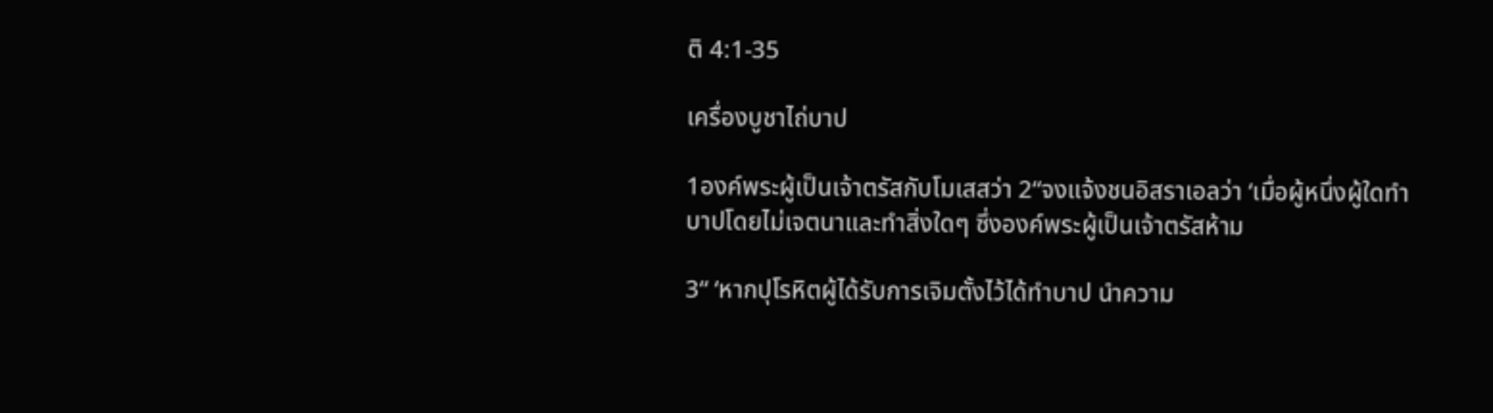ติ 4:1-35

เครื่องบูชาไถ่บาป

1องค์พระผู้เป็นเจ้าตรัสกับโมเสสว่า 2“จงแจ้งชนอิสราเอลว่า ‘เมื่อผู้หนึ่งผู้ใดทำบาปโดยไม่เจตนาและทำสิ่งใดๆ ซึ่งองค์พระผู้เป็นเจ้าตรัสห้าม

3“ ‘หากปุโรหิตผู้ได้รับการเจิมตั้งไว้ได้ทำบาป นำความ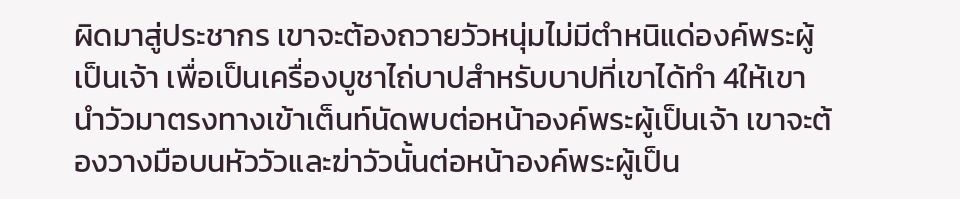ผิดมาสู่ประชากร เขาจะต้องถวายวัวหนุ่มไม่มีตำหนิแด่องค์พระผู้เป็นเจ้า เพื่อเป็นเครื่องบูชาไถ่บาปสำหรับบาปที่เขาได้ทำ 4ให้เขานำวัวมาตรงทางเข้าเต็นท์นัดพบต่อหน้าองค์พระผู้เป็นเจ้า เขาจะต้องวางมือบนหัววัวและฆ่าวัวนั้นต่อหน้าองค์พระผู้เป็น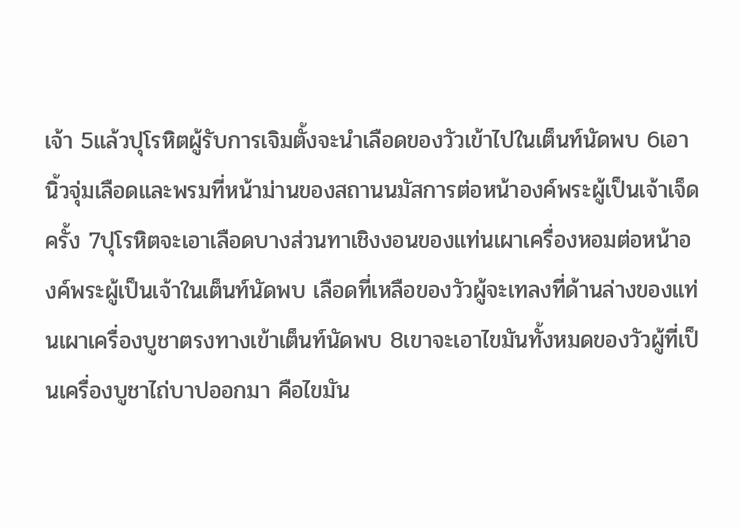เจ้า 5แล้วปุโรหิตผู้รับการเจิมตั้งจะนำเลือดของวัวเข้าไปในเต็นท์นัดพบ 6เอานิ้วจุ่มเลือดและพรมที่หน้าม่านของสถานนมัสการต่อหน้าองค์พระผู้เป็นเจ้าเจ็ดครั้ง 7ปุโรหิตจะเอาเลือดบางส่วนทาเชิงงอนของแท่นเผาเครื่องหอมต่อหน้าองค์พระผู้เป็นเจ้าในเต็นท์นัดพบ เลือดที่เหลือของวัวผู้จะเทลงที่ด้านล่างของแท่นเผาเครื่องบูชาตรงทางเข้าเต็นท์นัดพบ 8เขาจะเอาไขมันทั้งหมดของวัวผู้ที่เป็นเครื่องบูชาไถ่บาปออกมา คือไขมัน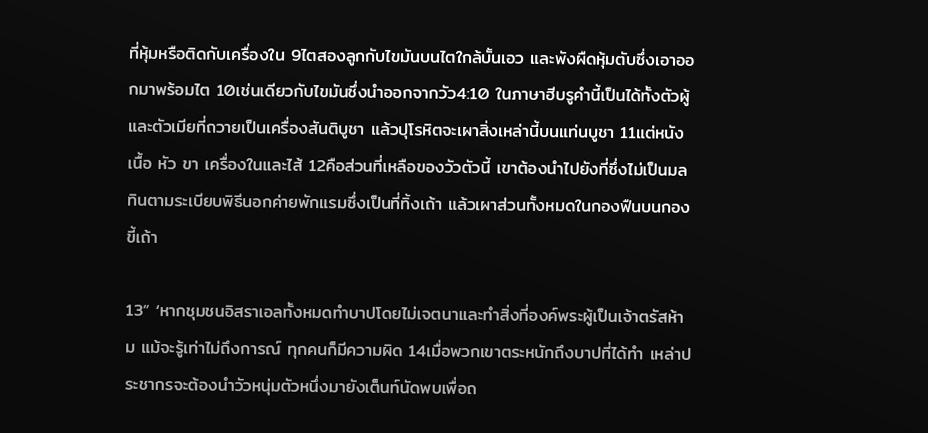ที่หุ้มหรือติดกับเครื่องใน 9ไตสองลูกกับไขมันบนไตใกล้บั้นเอว และพังผืดหุ้มตับซึ่งเอาออกมาพร้อมไต 10เช่นเดียวกับไขมันซึ่งนำออกจากวัว4:10 ในภาษาฮีบรูคำนี้เป็นได้ทั้งตัวผู้และตัวเมียที่ถวายเป็นเครื่องสันติบูชา แล้วปุโรหิตจะเผาสิ่งเหล่านี้บนแท่นบูชา 11แต่หนัง เนื้อ หัว ขา เครื่องในและไส้ 12คือส่วนที่เหลือของวัวตัวนี้ เขาต้องนำไปยังที่ซึ่งไม่เป็นมลทินตามระเบียบพิธีนอกค่ายพักแรมซึ่งเป็นที่ทิ้งเถ้า แล้วเผาส่วนทั้งหมดในกองฟืนบนกองขี้เถ้า

13“ ‘หากชุมชนอิสราเอลทั้งหมดทำบาปโดยไม่เจตนาและทำสิ่งที่องค์พระผู้เป็นเจ้าตรัสห้าม แม้จะรู้เท่าไม่ถึงการณ์ ทุกคนก็มีความผิด 14เมื่อพวกเขาตระหนักถึงบาปที่ได้ทำ เหล่าประชากรจะต้องนำวัวหนุ่มตัวหนึ่งมายังเต็นท์นัดพบเพื่อถ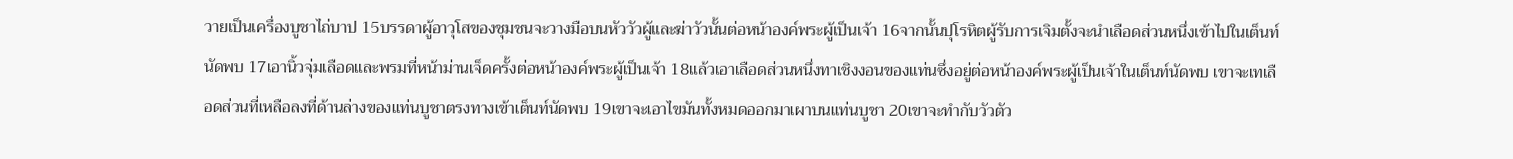วายเป็นเครื่องบูชาไถ่บาป 15บรรดาผู้อาวุโสของชุมชนจะวางมือบนหัววัวผู้และฆ่าวัวนั้นต่อหน้าองค์พระผู้เป็นเจ้า 16จากนั้นปุโรหิตผู้รับการเจิมตั้งจะนำเลือดส่วนหนึ่งเข้าไปในเต็นท์นัดพบ 17เอานิ้วจุ่มเลือดและพรมที่หน้าม่านเจ็ดครั้งต่อหน้าองค์พระผู้เป็นเจ้า 18แล้วเอาเลือดส่วนหนึ่งทาเชิงงอนของแท่นซึ่งอยู่ต่อหน้าองค์พระผู้เป็นเจ้าในเต็นท์นัดพบ เขาจะเทเลือดส่วนที่เหลือลงที่ด้านล่างของแท่นบูชาตรงทางเข้าเต็นท์นัดพบ 19เขาจะเอาไขมันทั้งหมดออกมาเผาบนแท่นบูชา 20เขาจะทำกับวัวตัว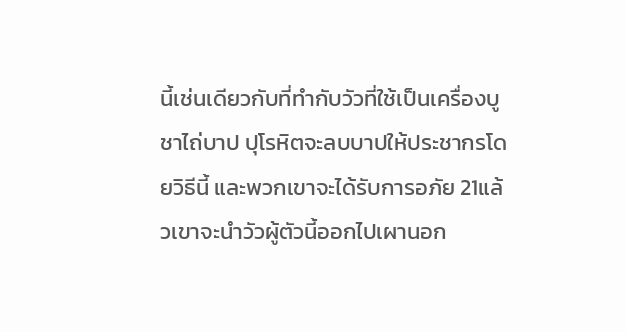นี้เช่นเดียวกับที่ทำกับวัวที่ใช้เป็นเครื่องบูชาไถ่บาป ปุโรหิตจะลบบาปให้ประชากรโดยวิธีนี้ และพวกเขาจะได้รับการอภัย 21แล้วเขาจะนำวัวผู้ตัวนี้ออกไปเผานอก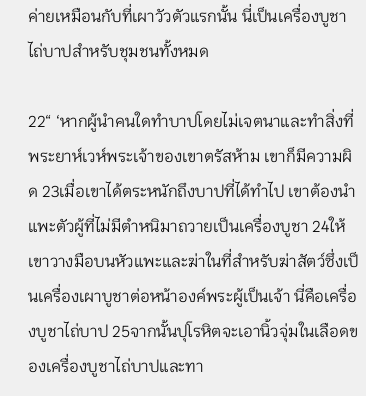ค่ายเหมือนกับที่เผาวัวตัวแรกนั้น นี่เป็นเครื่องบูชาไถ่บาปสำหรับชุมชนทั้งหมด

22“ ‘หากผู้นำคนใดทำบาปโดยไม่เจตนาและทำสิ่งที่พระยาห์เวห์พระเจ้าของเขาตรัสห้าม เขาก็มีความผิด 23เมื่อเขาได้ตระหนักถึงบาปที่ได้ทำไป เขาต้องนำแพะตัวผู้ที่ไม่มีตำหนิมาถวายเป็นเครื่องบูชา 24ให้เขาวางมือบนหัวแพะและฆ่าในที่สำหรับฆ่าสัตว์ซึ่งเป็นเครื่องเผาบูชาต่อหน้าองค์พระผู้เป็นเจ้า นี่คือเครื่องบูชาไถ่บาป 25จากนั้นปุโรหิตจะเอานิ้วจุ่มในเลือดของเครื่องบูชาไถ่บาปและทา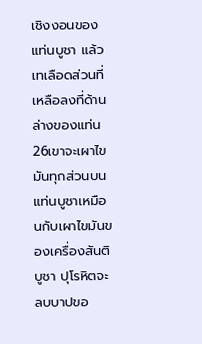เชิงงอนของแท่นบูชา แล้วเทเลือดส่วนที่เหลือลงที่ด้านล่างของแท่น 26เขาจะเผาไขมันทุกส่วนบนแท่นบูชาเหมือนกับเผาไขมันของเครื่องสันติบูชา ปุโรหิตจะลบบาปขอ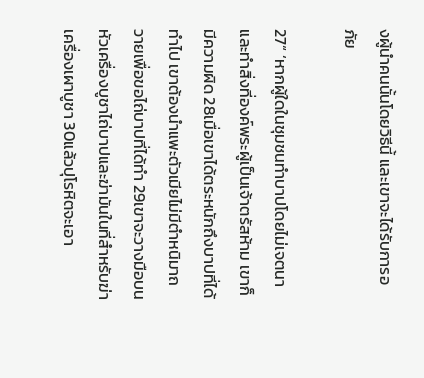งผู้นำคนนั้นโดยวิธีนี้ และเขาจะได้รับการอภัย

27“ ‘หากผู้ใดในชุมชนทำบาปโดยไม่เจตนาและทำสิ่งที่องค์พระผู้เป็นเจ้าตรัสห้าม เขาก็มีความผิด 28เมื่อเขาได้ตระหนักถึงบาปที่ได้ทำไป เขาต้องนำแพะตัวเมียไม่มีตำหนิมาถวายเพื่อขอไถ่บาปที่ได้ทำ 29เขาจะวางมือบนหัวเครื่องบูชาไถ่บาปและฆ่ามันในที่สำหรับฆ่าเครื่องเผาบูชา 30แล้วปุโรหิตจะเอา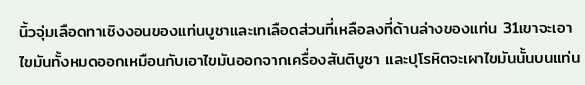นิ้วจุ่มเลือดทาเชิงงอนของแท่นบูชาและเทเลือดส่วนที่เหลือลงที่ด้านล่างของแท่น 31เขาจะเอาไขมันทั้งหมดออกเหมือนกับเอาไขมันออกจากเครื่องสันติบูชา และปุโรหิตจะเผาไขมันนั้นบนแท่น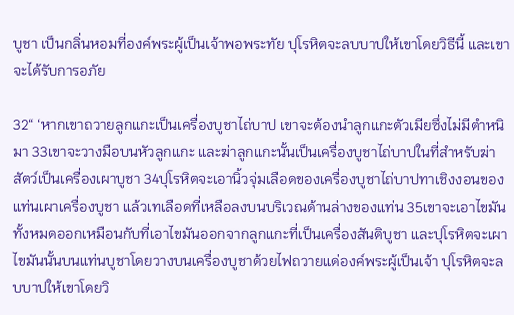บูชา เป็นกลิ่นหอมที่องค์พระผู้เป็นเจ้าพอพระทัย ปุโรหิตจะลบบาปให้เขาโดยวิธีนี้ และเขาจะได้รับการอภัย

32“ ‘หากเขาถวายลูกแกะเป็นเครื่องบูชาไถ่บาป เขาจะต้องนำลูกแกะตัวเมียซึ่งไม่มีตำหนิมา 33เขาจะวางมือบนหัวลูกแกะ และฆ่าลูกแกะนั้นเป็นเครื่องบูชาไถ่บาปในที่สำหรับฆ่าสัตว์เป็นเครื่องเผาบูชา 34ปุโรหิตจะเอานิ้วจุ่มเลือดของเครื่องบูชาไถ่บาปทาเชิงงอนของแท่นเผาเครื่องบูชา แล้วเทเลือดที่เหลือลงบนบริเวณด้านล่างของแท่น 35เขาจะเอาไขมันทั้งหมดออกเหมือนกับที่เอาไขมันออกจากลูกแกะที่เป็นเครื่องสันติบูชา และปุโรหิตจะเผาไขมันนั้นบนแท่นบูชาโดยวางบนเครื่องบูชาด้วยไฟถวายแด่องค์พระผู้เป็นเจ้า ปุโรหิตจะลบบาปให้เขาโดยวิ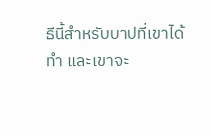ธีนี้สำหรับบาปที่เขาได้ทำ และเขาจะ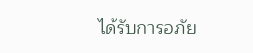ได้รับการอภัย